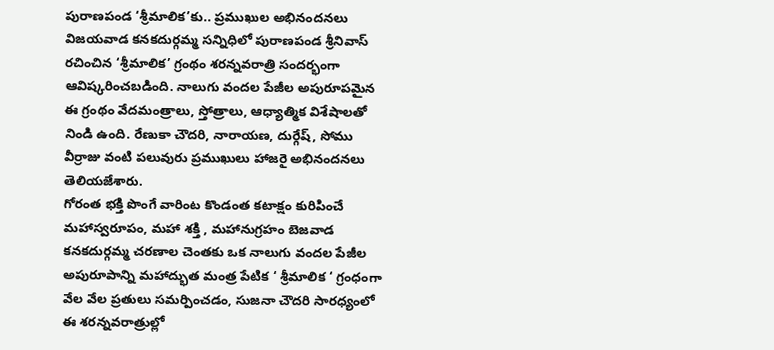పురాణపండ ‘శ్రీమాలిక’కు.. ప్రముఖుల అభినందనలు
విజయవాడ కనకదుర్గమ్మ సన్నిధిలో పురాణపండ శ్రీనివాస్ రచించిన ‘శ్రీమాలిక’ గ్రంథం శరన్నవరాత్రి సందర్భంగా ఆవిష్కరించబడింది. నాలుగు వందల పేజీల అపురూపమైన ఈ గ్రంథం వేదమంత్రాలు, స్తోత్రాలు, ఆధ్యాత్మిక విశేషాలతో నిండి ఉంది. రేణుకా చౌదరి, నారాయణ, దుర్గేష్, సోము వీర్రాజు వంటి పలువురు ప్రముఖులు హాజరై అభినందనలు తెలియజేశారు.
గోరంత భక్తి పొంగే వారింట కొండంత కటాక్షం కురిపించే మహాస్వరూపం, మహా శక్తి , మహానుగ్రహం బెజవాడ కనకదుర్గమ్మ చరణాల చెంతకు ఒక నాలుగు వందల పేజీల అపురూపాన్ని మహాద్భుత మంత్ర పేటిక ‘ శ్రీమాలిక ‘ గ్రంధంగా వేల వేల ప్రతులు సమర్పించడం, సుజనా చౌదరి సారధ్యంలో ఈ శరన్నవరాత్రుల్లో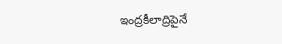ఇంద్రకీలాద్రిపైనే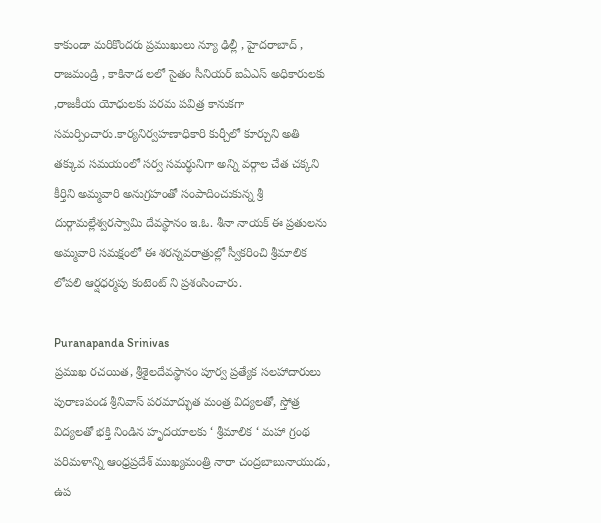కాకుండా మరికొందరు ప్రముఖులు న్యూ ఢిల్లీ , హైదరాబాద్ , రాజమండ్రి , కాకినాడ లలో సైతం సీనియర్ ఐఏఎస్ అధికారులకు ,రాజకీయ యోధులకు పరమ పవిత్ర కానుకగా సమర్పించారు.కార్యనిర్వహణాధికారి కుర్చీలో కూర్చుని అతి తక్కువ సమయంలో సర్వ సమర్థునిగా అన్ని వర్గాల చేత చక్కని కీర్తిని అమ్మవారి అనుగ్రహంతో సంపాదించుకున్న శ్రీ దుర్గామల్లేశ్వరస్వామి దేవస్థానం ఇ.ఓ. శీనా నాయక్ ఈ ప్రతులను అమ్మవారి సమక్షంలో ఈ శరన్నవరాత్రుల్లో స్వీకరించి శ్రీమాలిక లోపలి ఆర్షధర్మపు కంటెంట్ ని ప్రశంసించారు.

Puranapanda Srinivas
ప్రముఖ రచయిత, శ్రీశైలదేవస్థానం పూర్వ ప్రత్యేక సలహాదారులు పురాణపండ శ్రీనివాస్ పరమాద్భుత మంత్ర విద్యలతో, స్తోత్ర విద్యలతో భక్తి నిండిన హృదయాలకు ‘ శ్రీమాలిక ‘ మహా గ్రంథ పరిమళాన్ని ఆంధ్రప్రదేశ్ ముఖ్యమంత్రి నారా చంద్రబాబునాయుడు, ఉప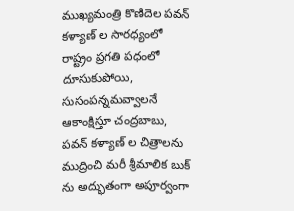ముఖ్యమంత్రి కొణిదెల పవన్ కళ్యాణ్ ల సారధ్యంలో రాష్ట్రం ప్రగతి పధంలో దూసుకుపోయి, సుసంపన్నమవ్వాలనే ఆకాంక్షిస్తూ చంద్రబాబు, పవన్ కళ్యాణ్ ల చిత్రాలను ముద్రించి మరీ శ్రీమాలిక బుక్ ను అద్భుతంగా అపూర్వంగా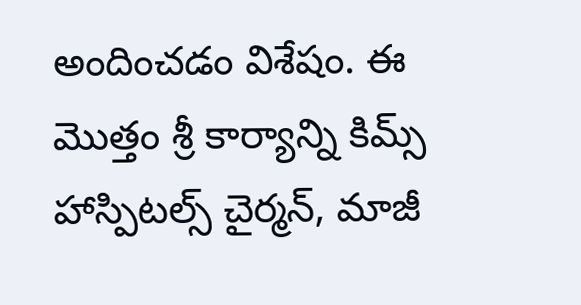అందించడం విశేషం. ఈ మొత్తం శ్రీ కార్యాన్ని కిమ్స్ హాస్పిటల్స్ చైర్మన్, మాజీ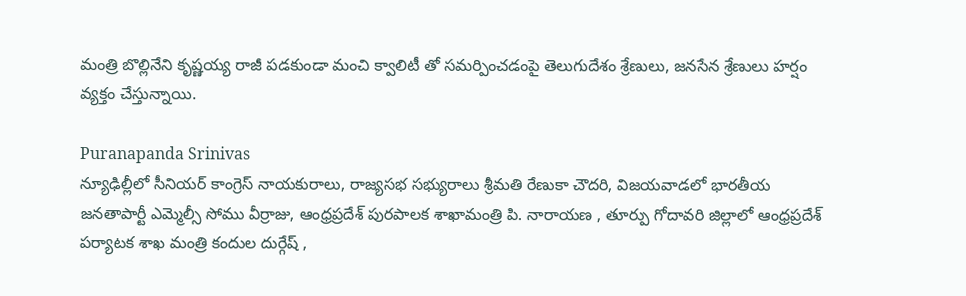మంత్రి బొల్లినేని కృష్ణయ్య రాజీ పడకుండా మంచి క్వాలిటీ తో సమర్పించడంపై తెలుగుదేశం శ్రేణులు, జనసేన శ్రేణులు హర్షం వ్యక్తం చేస్తున్నాయి.

Puranapanda Srinivas
న్యూఢిల్లీలో సీనియర్ కాంగ్రెస్ నాయకురాలు, రాజ్యసభ సభ్యురాలు శ్రీమతి రేణుకా చౌదరి, విజయవాడలో భారతీయ జనతాపార్టీ ఎమ్మెల్సీ సోము వీర్రాజు, ఆంధ్రప్రదేశ్ పురపాలక శాఖామంత్రి పి. నారాయణ , తూర్పు గోదావరి జిల్లాలో ఆంధ్రప్రదేశ్ పర్యాటక శాఖ మంత్రి కందుల దుర్గేష్ ,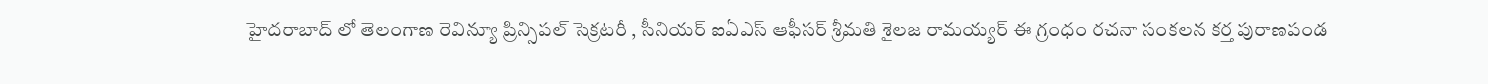హైదరాబాద్ లో తెలంగాణ రెవిన్యూ ప్రిన్సిపల్ సెక్రటరీ , సీనియర్ ఐఏఎస్ ఆఫీసర్ శ్రీమతి శైలజ రామయ్యర్ ఈ గ్రంధం రచనా సంకలన కర్త పురాణపండ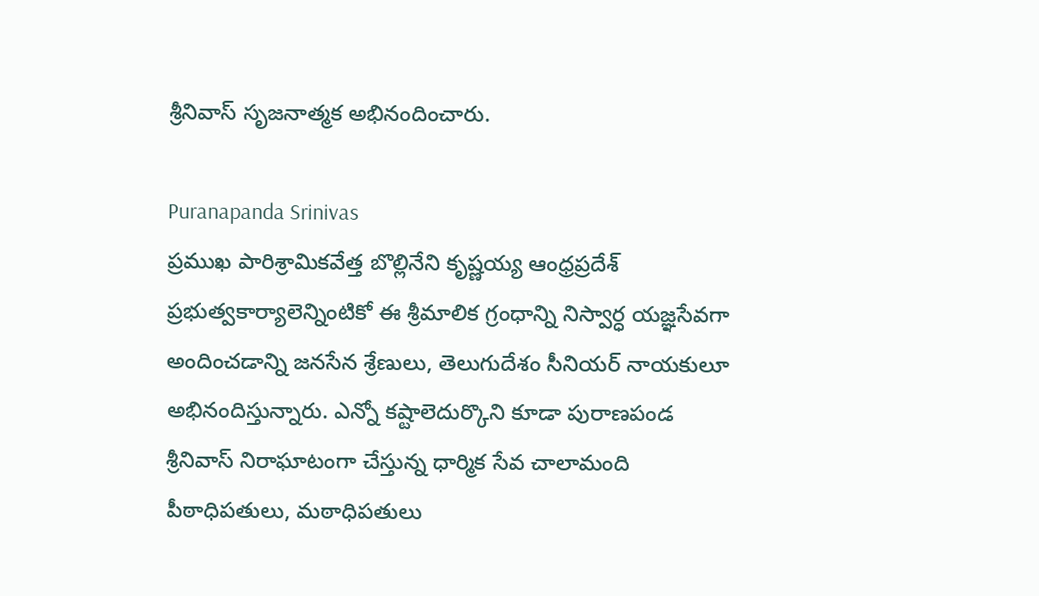శ్రీనివాస్ సృజనాత్మక అభినందించారు.

Puranapanda Srinivas
ప్రముఖ పారిశ్రామికవేత్త బొల్లినేని కృష్ణయ్య ఆంధ్రప్రదేశ్ ప్రభుత్వకార్యాలెన్నింటికో ఈ శ్రీమాలిక గ్రంధాన్ని నిస్వార్ధ యజ్ఞసేవగా అందించడాన్ని జనసేన శ్రేణులు, తెలుగుదేశం సీనియర్ నాయకులూ అభినందిస్తున్నారు. ఎన్నో కష్టాలెదుర్కొని కూడా పురాణపండ శ్రీనివాస్ నిరాఘాటంగా చేస్తున్న ధార్మిక సేవ చాలామంది పీఠాధిపతులు, మఠాధిపతులు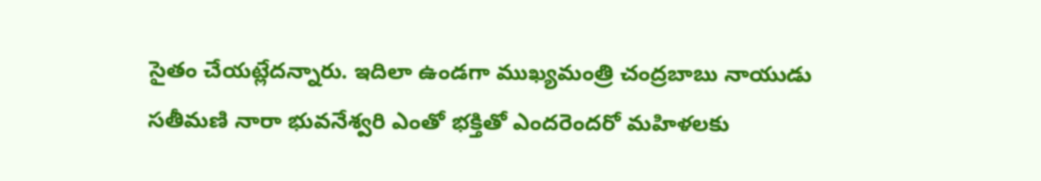సైతం చేయట్లేదన్నారు. ఇదిలా ఉండగా ముఖ్యమంత్రి చంద్రబాబు నాయుడు సతీమణి నారా భువనేశ్వరి ఎంతో భక్తితో ఎందరెందరో మహిళలకు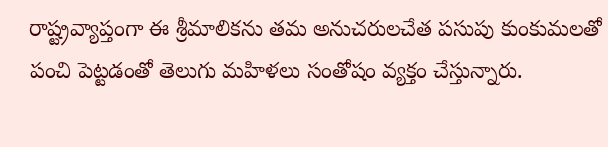రాష్ట్రవ్యాప్తంగా ఈ శ్రీమాలికను తమ అనుచరులచేత పసుపు కుంకుమలతో పంచి పెట్టడంతో తెలుగు మహిళలు సంతోషం వ్యక్తం చేస్తున్నారు.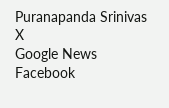Puranapanda Srinivas
X
Google News
Facebook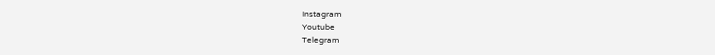Instagram
Youtube
Telegram